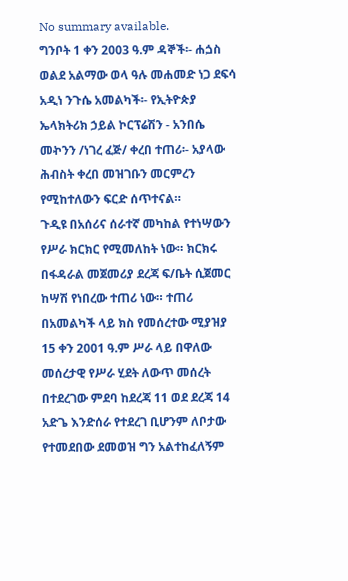No summary available.
ግንቦት 1 ቀን 2003 ዓ.ም ዳኞች፡- ሐጏስ ወልደ አልማው ወላ ዓሉ መሐመድ ነጋ ደፍሳ አዲነ ንጉሴ አመልካች፡- የኢትዮጵያ ኤላክትሪክ ኃይል ኮርፕሬሽን - አንበሴ መኯንን /ነገረ ፈጅ/ ቀረበ ተጠሪ፡- አያላው ሕብስት ቀረበ መዝገቡን መርምረን የሚከተለውን ፍርድ ሰጥተናል።
ጉዲዩ በአሰሪና ሰራተኛ መካከል የተነሣውን የሥራ ክርክር የሚመለከት ነው። ክርክሩ በፋዳራል መጀመሪያ ደረጃ ፍ/ቤት ሲጀመር ከሣሽ የነበረው ተጠሪ ነው። ተጠሪ በአመልካች ላይ ክስ የመሰረተው ሚያዝያ 15 ቀን 2001 ዓ.ም ሥራ ላይ በዋለው መሰረታዊ የሥራ ሂደት ለውጥ መሰረት በተደረገው ምደባ ከደረጃ 11 ወደ ደረጃ 14 አድጌ እንድሰራ የተደረገ ቢሆንም ለቦታው የተመደበው ደመወዝ ግን አልተከፈለኝም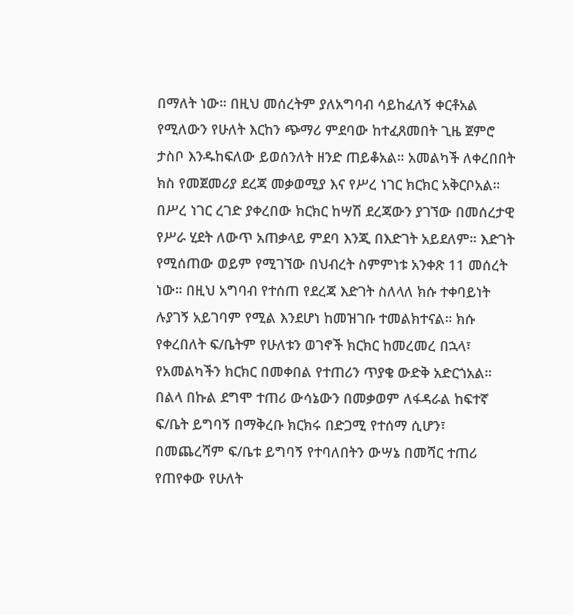በማለት ነው። በዚህ መሰረትም ያለአግባብ ሳይከፈለኝ ቀርቶአል የሚለውን የሁለት እርከን ጭማሪ ምደባው ከተፈጸመበት ጊዜ ጀምሮ ታስቦ እንዱከፍለው ይወሰንለት ዘንድ ጠይቆአል። አመልካች ለቀረበበት ክስ የመጀመሪያ ደረጃ መቃወሚያ እና የሥረ ነገር ክርክር አቅርቦአል። በሥረ ነገር ረገድ ያቀረበው ክርክር ከሣሽ ደረጃውን ያገኘው በመሰረታዊ የሥራ ሂደት ለውጥ አጠቃላይ ምደባ እንጂ በእድገት አይደለም። እድገት የሚሰጠው ወይም የሚገኘው በህብረት ስምምነቱ አንቀጽ 11 መሰረት ነው። በዚህ አግባብ የተሰጠ የደረጃ እድገት ስለላለ ክሱ ተቀባይነት ሉያገኝ አይገባም የሚል እንደሆነ ከመዝገቡ ተመልክተናል። ክሱ የቀረበለት ፍ/ቤትም የሁለቱን ወገኖች ክርክር ከመረመረ በኋላ፣ የአመልካችን ክርክር በመቀበል የተጠሪን ጥያቄ ውድቅ አድርጎአል። በልላ በኩል ደግሞ ተጠሪ ውሳኔውን በመቃወም ለፋዳራል ከፍተኛ ፍ/ቤት ይግባኝ በማቅረቡ ክርክሩ በድጋሚ የተሰማ ሲሆን፣ በመጨረሻም ፍ/ቤቱ ይግባኝ የተባለበትን ውሣኔ በመሻር ተጠሪ የጠየቀው የሁለት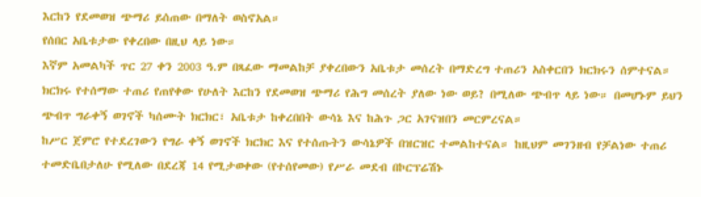እርከን የደመወዝ ጭማሪ ይሰጠው በማለት ወስኖአል።
የሰበር አቤቱታው የቀረበው በዚህ ላይ ነው።
እኛም አመልካች ጥር 27 ቀን 2003 ዓ.ም በጻፈው ማመልከቻ ያቀረበውን አቤቱታ መሰረት በማድረግ ተጠሪን አስቀርበን ክርክሩን ሰምተናል። ክርክሩ የተሰማው ተጠሪ የጠየቀው የሁለት እርከን የደመወዝ ጭማሪ የሕግ መሰረት ያለው ነው ወይ? በሚለው ጭብጥ ላይ ነው። በመሆኑም ይህን ጭብጥ ግራቀኝ ወገኖች ካሰሙት ክርክር፣ አቤቱታ ከቀረበበት ውሳኔ እና ከሕጉ ጋር አገናዝበን መርምረናል።
ከሥር ጀምሮ የተደረገውን የግራ ቀኝ ወገኖች ክርክር እና የተሰጡትን ውሳኔዎች በዝርዝር ተመልከተናል። ከዚህም መገንዘብ የቻልነው ተጠሪ ተመድቤበታለሁ የሚለው በደረጃ 14 የሚታወቀው (የተሰየመው) የሥራ መደብ በኮርፕሬሽኑ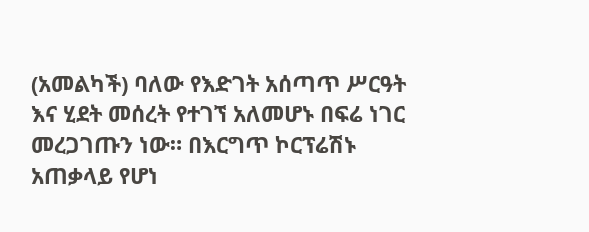(አመልካች) ባለው የእድገት አሰጣጥ ሥርዓት እና ሂደት መሰረት የተገኘ አለመሆኑ በፍሬ ነገር መረጋገጡን ነው። በእርግጥ ኮርፕሬሽኑ አጠቃላይ የሆነ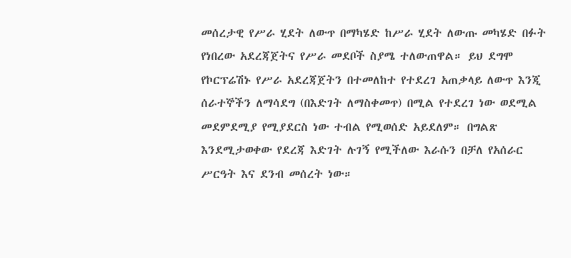መሰረታዊ የሥራ ሂደት ለውጥ በማካሄድ ከሥራ ሂደት ለውጡ መካሄድ በፉት የነበረው አደረጃጀትና የሥራ መደቦች ስያሜ ተለውጠዋል። ይህ ደግሞ የኮርፕሬሽኑ የሥራ አደረጃጀትን በተመለከተ የተደረገ አጠቃላይ ለውጥ እንጂ ሰራተኞችን ለማሳደግ (በእድገት ለማስቀመጥ) በሚል የተደረገ ነው ወደሚል መደምደሚያ የሚያደርስ ነው ተብል የሚወሰድ አይደለም። በግልጽ እንደሚታወቀው የደረጃ እድገት ሉገኝ የሚችለው እራሱን በቻለ የአሰራር ሥርዓት እና ደንብ መሰረት ነው።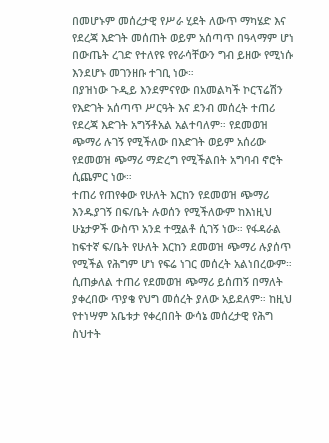በመሆኑም መሰረታዊ የሥራ ሂደት ለውጥ ማካሄድ እና የደረጃ እድገት መሰጠት ወይም አሰጣጥ በዓላማም ሆነ በውጤት ረገድ የተለየዩ የየራሳቸውን ግብ ይዘው የሚነሱ እንደሆኑ መገንዘቡ ተገቢ ነው።
በያዝነው ጉዲይ እንደምናየው በአመልካች ኮርፕሬሽን የእድገት አሰጣጥ ሥርዓት እና ደንብ መሰረት ተጠሪ የደረጃ እድገት አግኝቶአል አልተባለም። የደመወዝ ጭማሪ ሉገኝ የሚችለው በእድገት ወይም አሰሪው የደመወዝ ጭማሪ ማድረግ የሚችልበት አግባብ ኖሮት ሲጨምር ነው።
ተጠሪ የጠየቀው የሁለት እርከን የደመወዝ ጭማሪ እንዱያገኝ በፍ/ቤት ሉወሰን የሚችለውም ከእነዚህ ሁኔታዎች ውስጥ አንደ ተሟልቶ ሲገኝ ነው። የፋዳራል ከፍተኛ ፍ/ቤት የሁለት እርከን ደመወዝ ጭማሪ ሉያሰጥ የሚችል የሕግም ሆነ የፍሬ ነገር መሰረት አልነበረውም። ሲጠቃለል ተጠሪ የደመወዝ ጭማሪ ይሰጠኝ በማለት ያቀረበው ጥያቄ የህግ መሰረት ያለው አይደለም። ከዚህ የተነሣም አቤቱታ የቀረበበት ውሳኔ መሰረታዊ የሕግ ስህተት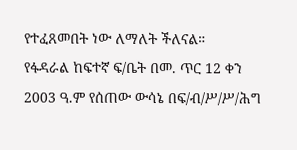የተፈጸመበት ነው ለማለት ችለናል።
የፋዳራል ከፍተኛ ፍ/ቤት በመ. ጥር 12 ቀን 2003 ዓ.ም የሰጠው ውሳኔ በፍ/ብ/ሥ/ሥ/ሕግ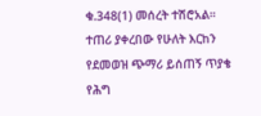ቁ.348(1) መሰረት ተሽሮአል።
ተጠሪ ያቀረበው የሁለት እርከን የደመወዝ ጭማሪ ይሰጠኝ ጥያቄ የሕግ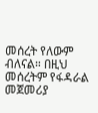መሰረት የለውም ብለናል። በዚህ መሰረትም የፋዳራል መጀመሪያ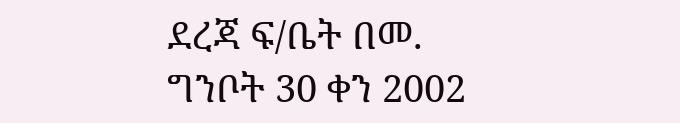ደረጃ ፍ/ቤት በመ.
ግንቦት 30 ቀን 2002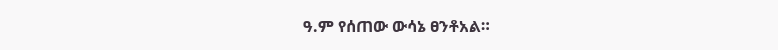ዓ.ም የሰጠው ውሳኔ ፀንቶአል።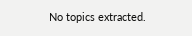No topics extracted.